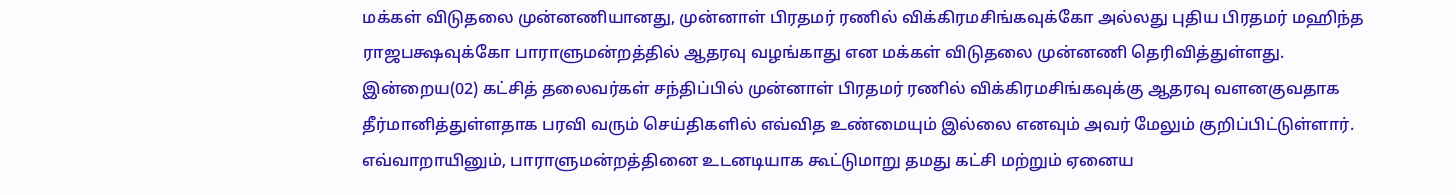மக்கள் விடுதலை முன்னணியானது, முன்னாள் பிரதமர் ரணில் விக்கிரமசிங்கவுக்கோ அல்லது புதிய பிரதமர் மஹிந்த ராஜபக்ஷவுக்கோ பாராளுமன்றத்தில் ஆதரவு வழங்காது என மக்கள் விடுதலை முன்னணி தெரிவித்துள்ளது.
இன்றைய(02) கட்சித் தலைவர்கள் சந்திப்பில் முன்னாள் பிரதமர் ரணில் விக்கிரமசிங்கவுக்கு ஆதரவு வளனகுவதாக தீர்மானித்துள்ளதாக பரவி வரும் செய்திகளில் எவ்வித உண்மையும் இல்லை எனவும் அவர் மேலும் குறிப்பிட்டுள்ளார்.
எவ்வாறாயினும், பாராளுமன்றத்தினை உடனடியாக கூட்டுமாறு தமது கட்சி மற்றும் ஏனைய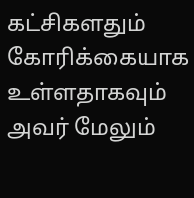கட்சிகளதும் கோரிக்கையாக உள்ளதாகவும் அவர் மேலும்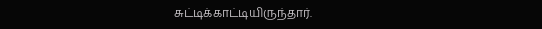சுட்டிக்காட்டியிருந்தார்.